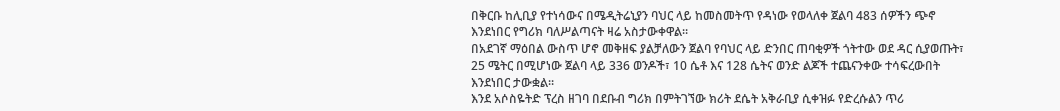በቅርቡ ከሊቢያ የተነሳውና በሜዲትሬኒያን ባህር ላይ ከመስመትጥ የዳነው የወላለቀ ጀልባ 483 ሰዎችን ጭኖ እንደነበር የግሪክ ባለሥልጣናት ዛሬ አስታውቀዋል።
በአደገኛ ማዕበል ውስጥ ሆኖ መቅዘፍ ያልቻለውን ጀልባ የባህር ላይ ድንበር ጠባቂዎች ጎትተው ወደ ዳር ሲያወጡት፣ 25 ሜትር በሚሆነው ጀልባ ላይ 336 ወንዶች፣ 10 ሴቶ እና 128 ሴትና ወንድ ልጆች ተጨናንቀው ተሳፍረውበት እንደነበር ታውቋል።
እንደ አሶስዬትድ ፕረስ ዘገባ በደቡብ ግሪክ በምትገኘው ክሪት ደሴት አቅራቢያ ሲቀዝፉ የድረሱልን ጥሪ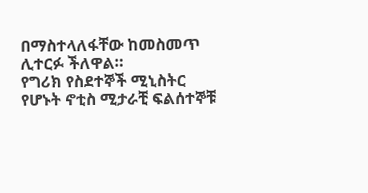በማስተላለፋቸው ከመስመጥ ሊተርፉ ችለዋል።
የግሪክ የስደተኞች ሚኒስትር የሆኑት ኖቲስ ሚታራቺ ፍልሰተኞቹ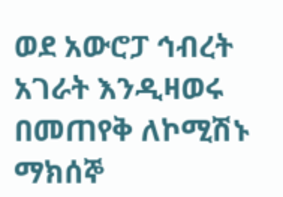ወደ አውሮፓ ኅብረት አገራት እንዲዛወሩ በመጠየቅ ለኮሚሽኑ ማክሰኞ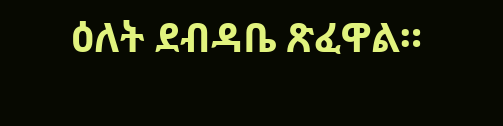ዕለት ደብዳቤ ጽፈዋል።